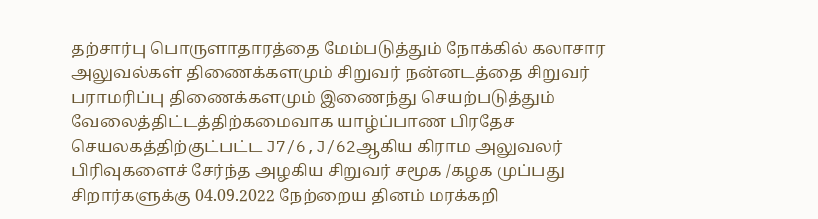தற்சார்பு பொருளாதாரத்தை மேம்படுத்தும் நோக்கில் கலாசார அலுவல்கள் திணைக்களமும் சிறுவர் நன்னடத்தை சிறுவர் பராமரிப்பு திணைக்களமும் இணைந்து செயற்படுத்தும் வேலைத்திட்டத்திற்கமைவாக யாழ்ப்பாண பிரதேச செயலகத்திற்குட்பட்ட J7/6,J/62ஆகிய கிராம அலுவலர் பிரிவுகளைச் சேர்ந்த அழகிய சிறுவர் சமூக /கழக முப்பது சிறார்களுக்கு 04.09.2022 நேற்றைய தினம் மரக்கறி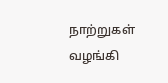நாற்றுகள் வழங்கி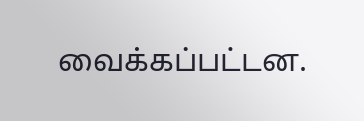வைக்கப்பட்டன.